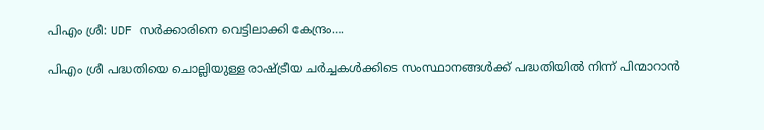പിഎം ശ്രീ: UDF സർക്കാരിനെ വെട്ടിലാക്കി കേന്ദ്രം….

പിഎം ശ്രീ പദ്ധതിയെ ചൊല്ലിയുള്ള രാഷ്ട്രീയ ചർച്ചകൾക്കിടെ സംസ്ഥാനങ്ങൾക്ക് പദ്ധതിയിൽ നിന്ന് പിന്മാറാൻ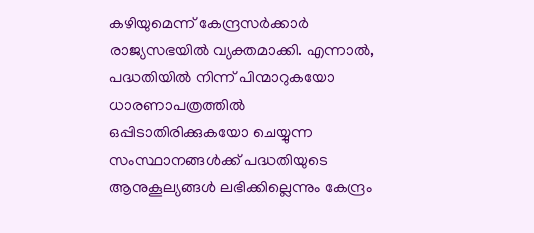കഴിയുമെന്ന് കേന്ദ്രസർക്കാർ രാജ്യസഭയിൽ വ്യക്തമാക്കി. എന്നാൽ, പദ്ധതിയിൽ നിന്ന് പിന്മാറുകയോ ധാരണാപത്രത്തിൽ ഒപ്പിടാതിരിക്കുകയോ ചെയ്യുന്ന സംസ്ഥാനങ്ങൾക്ക് പദ്ധതിയുടെ ആനുകൂല്യങ്ങൾ ലഭിക്കില്ലെന്നും കേന്ദ്രം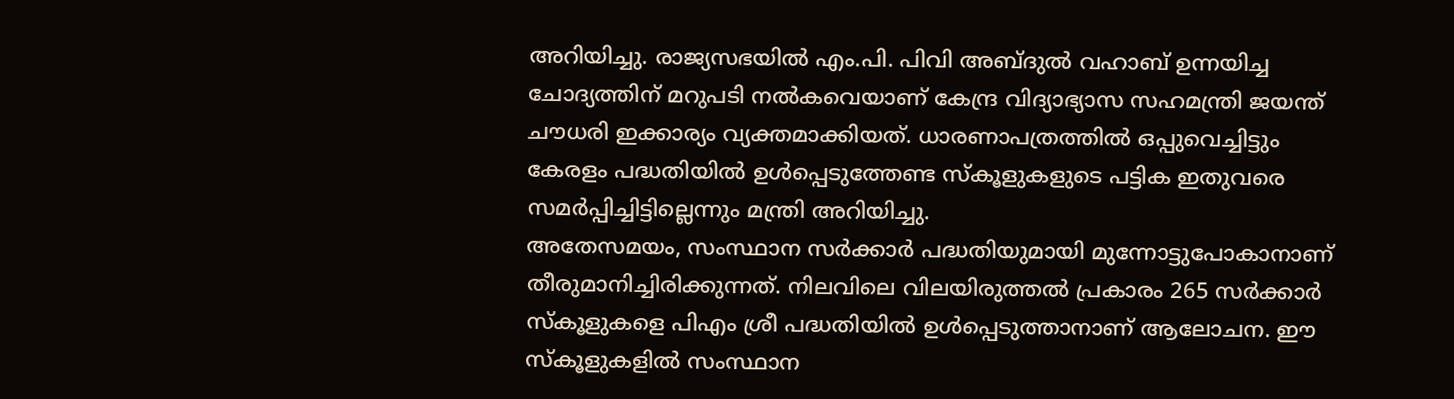അറിയിച്ചു. രാജ്യസഭയിൽ എം.പി. പിവി അബ്ദുൽ വഹാബ് ഉന്നയിച്ച ചോദ്യത്തിന് മറുപടി നൽകവെയാണ് കേന്ദ്ര വിദ്യാഭ്യാസ സഹമന്ത്രി ജയന്ത് ചൗധരി ഇക്കാര്യം വ്യക്തമാക്കിയത്. ധാരണാപത്രത്തിൽ ഒപ്പുവെച്ചിട്ടും കേരളം പദ്ധതിയിൽ ഉൾപ്പെടുത്തേണ്ട സ്കൂളുകളുടെ പട്ടിക ഇതുവരെ സമർപ്പിച്ചിട്ടില്ലെന്നും മന്ത്രി അറിയിച്ചു.
അതേസമയം, സംസ്ഥാന സർക്കാർ പദ്ധതിയുമായി മുന്നോട്ടുപോകാനാണ് തീരുമാനിച്ചിരിക്കുന്നത്. നിലവിലെ വിലയിരുത്തൽ പ്രകാരം 265 സർക്കാർ സ്കൂളുകളെ പിഎം ശ്രീ പദ്ധതിയിൽ ഉൾപ്പെടുത്താനാണ് ആലോചന. ഈ സ്കൂളുകളിൽ സംസ്ഥാന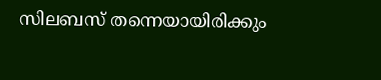സിലബസ് തന്നെയായിരിക്കും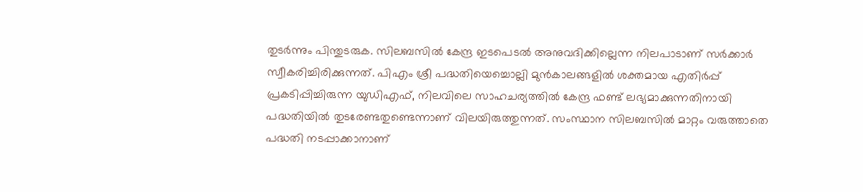തുടർന്നും പിന്തുടരുക. സിലബസിൽ കേന്ദ്ര ഇടപെടൽ അനുവദിക്കില്ലെന്ന നിലപാടാണ് സർക്കാർ സ്വീകരിച്ചിരിക്കുന്നത്. പിഎം ശ്രീ പദ്ധതിയെച്ചൊല്ലി മുൻകാലങ്ങളിൽ ശക്തമായ എതിർപ്പ് പ്രകടിപ്പിച്ചിരുന്ന യുഡിഎഫ്, നിലവിലെ സാഹചര്യത്തിൽ കേന്ദ്ര ഫണ്ട് ലഭ്യമാക്കുന്നതിനായി പദ്ധതിയിൽ തുടരേണ്ടതുണ്ടെന്നാണ് വിലയിരുത്തുന്നത്. സംസ്ഥാന സിലബസിൽ മാറ്റം വരുത്താതെ പദ്ധതി നടപ്പാക്കാനാണ്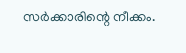സർക്കാരിന്റെ നീക്കം.